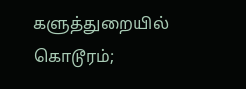களுத்துறையில் கொடூரம்;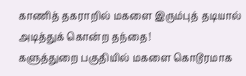காணித் தகராறில் மகளை இரும்புத் தடியால் அடித்துக் கொன்ற தந்தை!
களுத்துறை பகுதியில் மகளை கொடூரமாக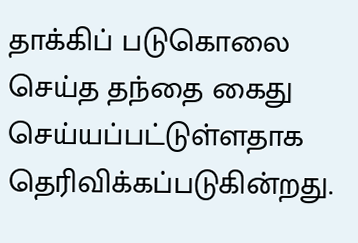தாக்கிப் படுகொலை செய்த தந்தை கைது செய்யப்பட்டுள்ளதாக தெரிவிக்கப்படுகின்றது.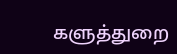களுத்துறை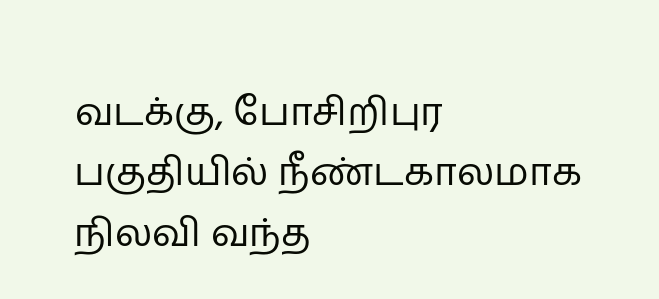வடக்கு, போசிறிபுர பகுதியில் நீண்டகாலமாக நிலவி வந்த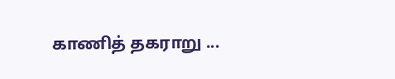காணித் தகராறு ...